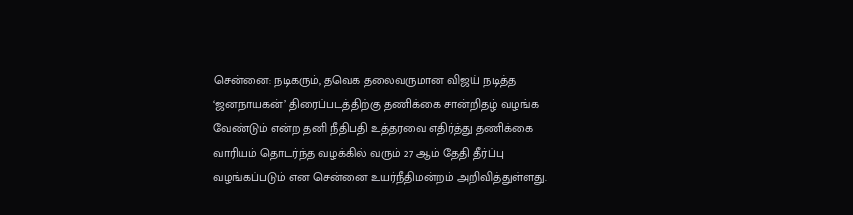சென்னை: நடிகரும், தவெக தலைவருமான விஜய் நடித்த ‘ஜனநாயகன்’ திரைப்படத்திற்கு தணிக்கை சான்றிதழ் வழங்க வேண்டும் என்ற தனி நீதிபதி உத்தரவை எதிர்த்து தணிக்கை வாரியம் தொடர்ந்த வழக்கில் வரும் 27 ஆம் தேதி தீர்ப்பு வழங்கப்படும் என சென்னை உயர்நீதிமன்றம் அறிவித்துள்ளது.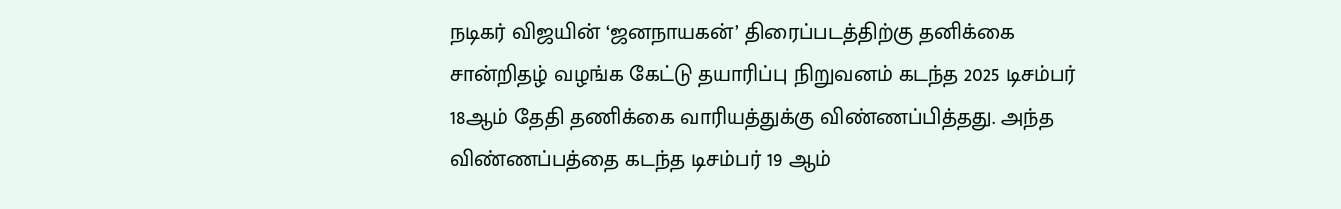நடிகர் விஜயின் ‘ஜனநாயகன்’ திரைப்படத்திற்கு தனிக்கை சான்றிதழ் வழங்க கேட்டு தயாரிப்பு நிறுவனம் கடந்த 2025 டிசம்பர் 18ஆம் தேதி தணிக்கை வாரியத்துக்கு விண்ணப்பித்தது. அந்த விண்ணப்பத்தை கடந்த டிசம்பர் 19 ஆம்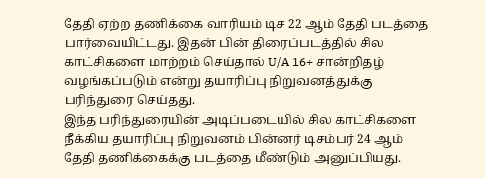தேதி ஏற்ற தணிக்கை வாரியம் டிச 22 ஆம் தேதி படத்தை பார்வையிட்டது. இதன் பின் திரைப்படத்தில் சில காட்சிகளை மாற்றம் செய்தால் U/A 16+ சான்றிதழ் வழங்கப்படும் என்று தயாரிப்பு நிறுவனத்துக்கு பரிந்துரை செய்தது.
இந்த பரிந்துரையின் அடிப்படையில் சில காட்சிகளை நீக்கிய தயாரிப்பு நிறுவனம் பின்னர் டிசம்பர் 24 ஆம் தேதி தணிக்கைக்கு படத்தை மீண்டும் அனுப்பியது.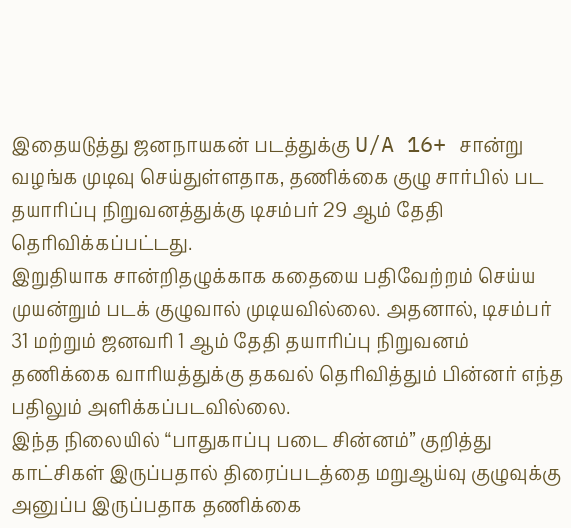இதையடுத்து ஜனநாயகன் படத்துக்கு U/A 16+ சான்று வழங்க முடிவு செய்துள்ளதாக, தணிக்கை குழு சார்பில் பட தயாரிப்பு நிறுவனத்துக்கு டிசம்பர் 29 ஆம் தேதி தெரிவிக்கப்பட்டது.
இறுதியாக சான்றிதழுக்காக கதையை பதிவேற்றம் செய்ய முயன்றும் படக் குழுவால் முடியவில்லை. அதனால், டிசம்பர் 31 மற்றும் ஜனவரி 1 ஆம் தேதி தயாரிப்பு நிறுவனம் தணிக்கை வாரியத்துக்கு தகவல் தெரிவித்தும் பின்னர் எந்த பதிலும் அளிக்கப்படவில்லை.
இந்த நிலையில் “பாதுகாப்பு படை சின்னம்” குறித்து காட்சிகள் இருப்பதால் திரைப்படத்தை மறுஆய்வு குழுவுக்கு அனுப்ப இருப்பதாக தணிக்கை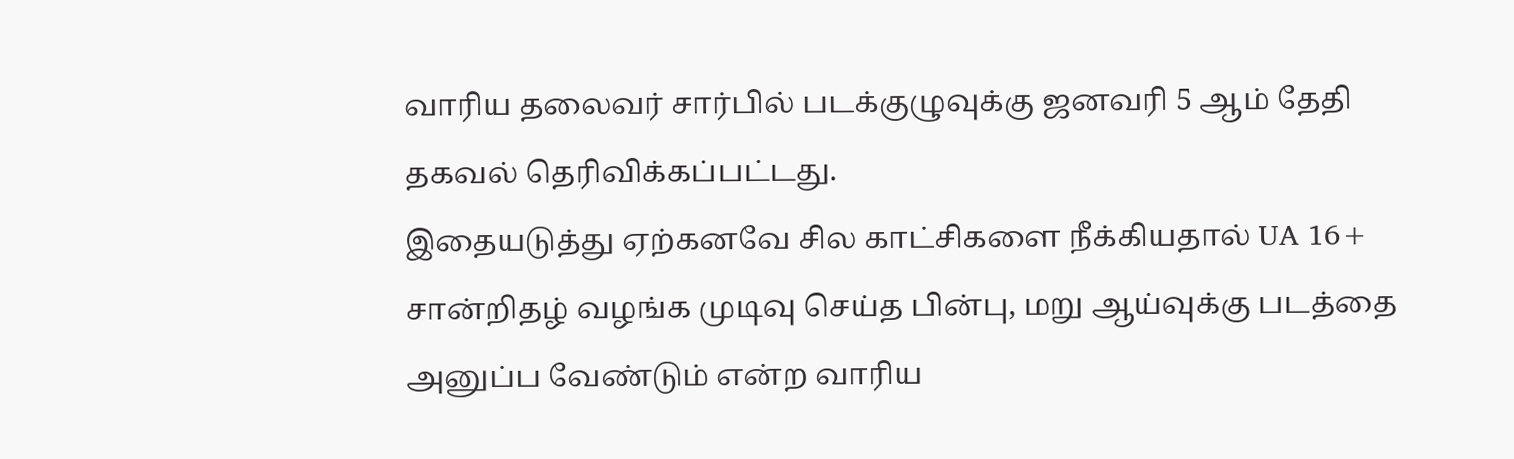வாரிய தலைவர் சார்பில் படக்குழுவுக்கு ஜனவரி 5 ஆம் தேதி தகவல் தெரிவிக்கப்பட்டது.
இதையடுத்து ஏற்கனவே சில காட்சிகளை நீக்கியதால் UA 16+ சான்றிதழ் வழங்க முடிவு செய்த பின்பு, மறு ஆய்வுக்கு படத்தை அனுப்ப வேண்டும் என்ற வாரிய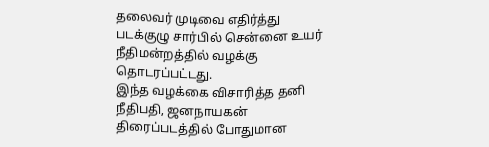தலைவர் முடிவை எதிர்த்து படக்குழு சார்பில் சென்னை உயர் நீதிமன்றத்தில் வழக்கு தொடரப்பட்டது.
இந்த வழக்கை விசாரித்த தனி நீதிபதி, ஜனநாயகன் திரைப்படத்தில் போதுமான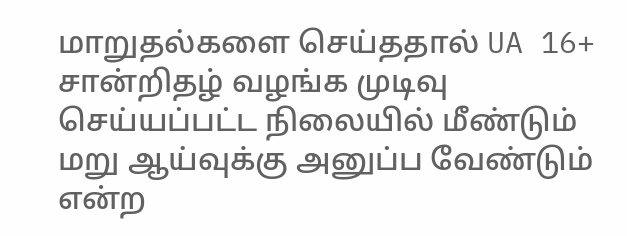மாறுதல்களை செய்ததால் UA 16+ சான்றிதழ் வழங்க முடிவு செய்யப்பட்ட நிலையில் மீண்டும் மறு ஆய்வுக்கு அனுப்ப வேண்டும் என்ற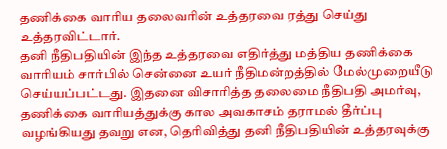தணிக்கை வாரிய தலைவரின் உத்தரவை ரத்து செய்து உத்தரவிட்டார்.
தனி நீதிபதியின் இந்த உத்தரவை எதிர்த்து மத்திய தணிக்கை வாரியம் சார்பில் சென்னை உயர் நீதிமன்றத்தில் மேல்முறையீடு செய்யப்பட்டது. இதனை விசாரித்த தலைமை நீதிபதி அமர்வு, தணிக்கை வாரியத்துக்கு கால அவகாசம் தராமல் தீர்ப்பு வழங்கியது தவறு என, தெரிவித்து தனி நீதிபதியின் உத்தரவுக்கு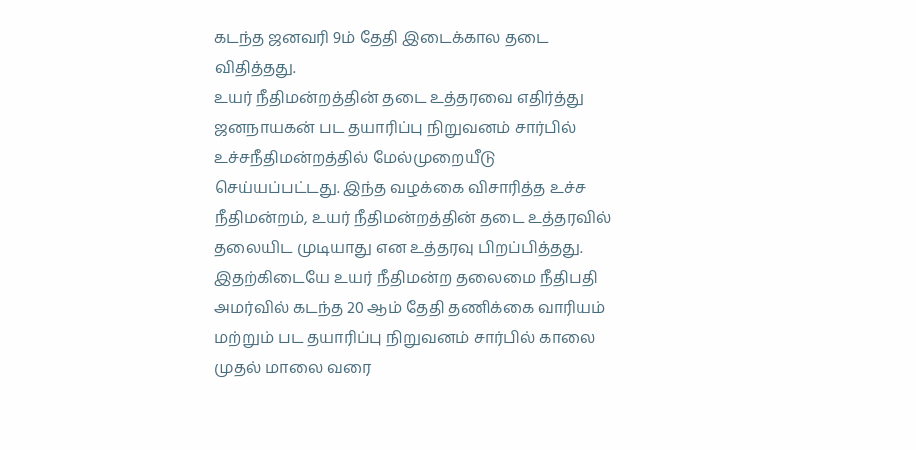கடந்த ஜனவரி 9ம் தேதி இடைக்கால தடை விதித்தது.
உயர் நீதிமன்றத்தின் தடை உத்தரவை எதிர்த்து ஜனநாயகன் பட தயாரிப்பு நிறுவனம் சார்பில் உச்சநீதிமன்றத்தில் மேல்முறையீடு செய்யப்பட்டது. இந்த வழக்கை விசாரித்த உச்ச நீதிமன்றம், உயர் நீதிமன்றத்தின் தடை உத்தரவில் தலையிட முடியாது என உத்தரவு பிறப்பித்தது.
இதற்கிடையே உயர் நீதிமன்ற தலைமை நீதிபதி அமர்வில் கடந்த 20 ஆம் தேதி தணிக்கை வாரியம் மற்றும் பட தயாரிப்பு நிறுவனம் சார்பில் காலை முதல் மாலை வரை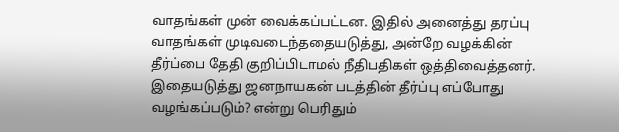வாதங்கள் முன் வைக்கப்பட்டன. இதில் அனைத்து தரப்பு வாதங்கள் முடிவடைந்ததையடுத்து, அன்றே வழக்கின் தீர்ப்பை தேதி குறிப்பிடாமல் நீதிபதிகள் ஒத்திவைத்தனர்.
இதையடுத்து ஜனநாயகன் படத்தின் தீர்ப்பு எப்போது வழங்கப்படும்? என்று பெரிதும்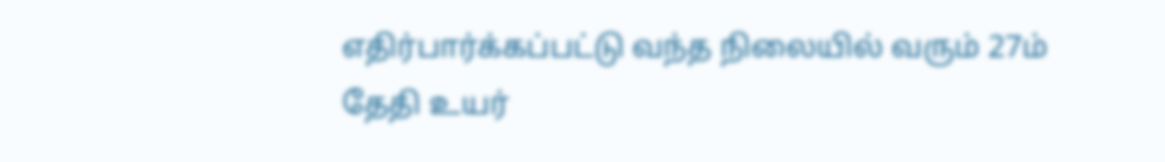எதிர்பார்க்கப்பட்டு வந்த நிலையில் வரும் 27ம் தேதி உயர்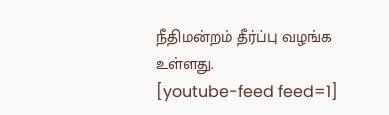நீதிமன்றம் தீர்ப்பு வழங்க உள்ளது.
[youtube-feed feed=1]